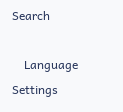Search

    Language Settings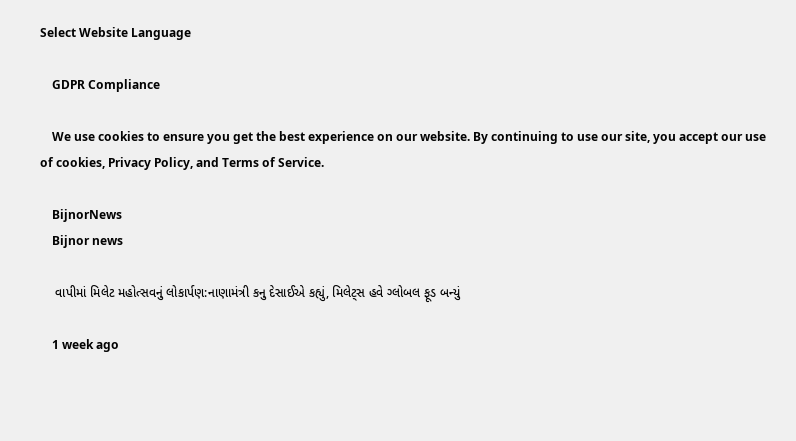Select Website Language

    GDPR Compliance

    We use cookies to ensure you get the best experience on our website. By continuing to use our site, you accept our use of cookies, Privacy Policy, and Terms of Service.

    BijnorNews
    Bijnor news

    વાપીમાં મિલેટ મહોત્સવનું લોકાર્પણ:નાણામંત્રી કનુ દેસાઈએ કહ્યું, મિલેટ્સ હવે ગ્લોબલ ફૂડ બન્યું

    1 week ago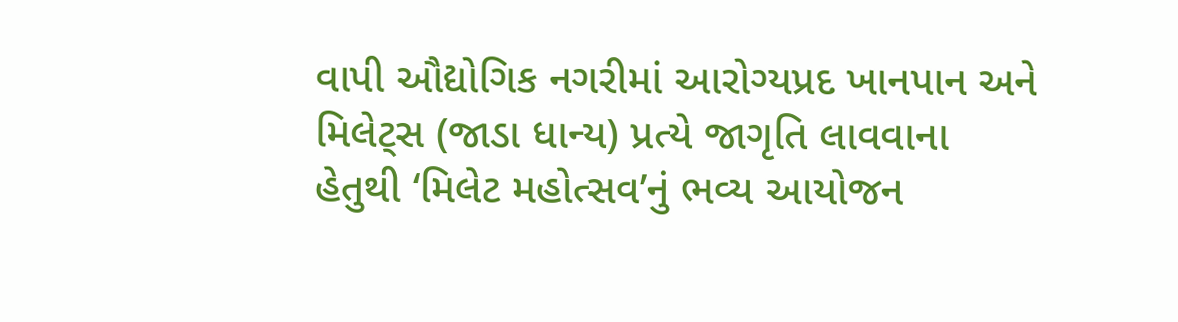વાપી ઔદ્યોગિક નગરીમાં આરોગ્યપ્રદ ખાનપાન અને મિલેટ્સ (જાડા ધાન્ય) પ્રત્યે જાગૃતિ લાવવાના હેતુથી ‘મિલેટ મહોત્સવ’નું ભવ્ય આયોજન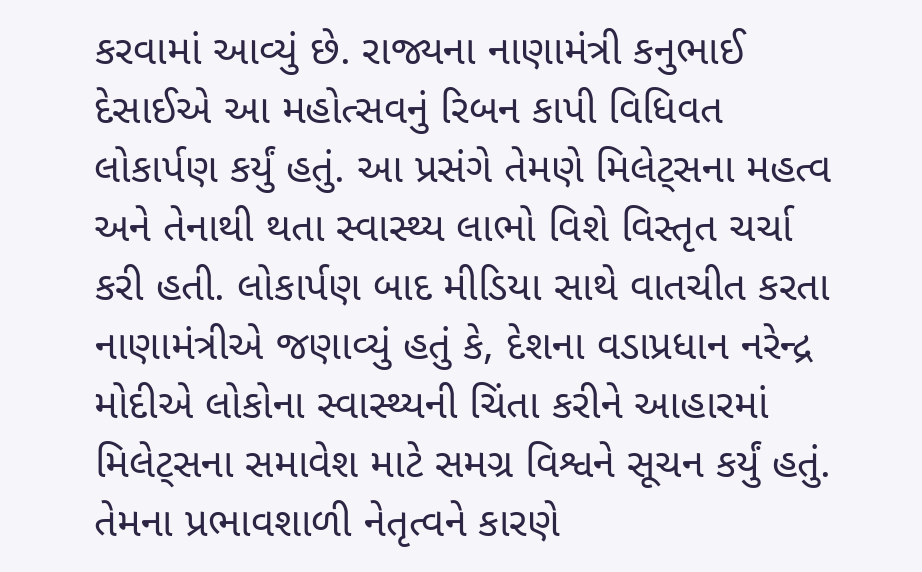કરવામાં આવ્યું છે. રાજ્યના નાણામંત્રી કનુભાઈ દેસાઈએ આ મહોત્સવનું રિબન કાપી વિધિવત લોકાર્પણ કર્યું હતું. આ પ્રસંગે તેમણે મિલેટ્સના મહત્વ અને તેનાથી થતા સ્વાસ્થ્ય લાભો વિશે વિસ્તૃત ચર્ચા કરી હતી. લોકાર્પણ બાદ મીડિયા સાથે વાતચીત કરતા નાણામંત્રીએ જણાવ્યું હતું કે, દેશના વડાપ્રધાન નરેન્દ્ર મોદીએ લોકોના સ્વાસ્થ્યની ચિંતા કરીને આહારમાં મિલેટ્સના સમાવેશ માટે સમગ્ર વિશ્વને સૂચન કર્યું હતું. તેમના પ્રભાવશાળી નેતૃત્વને કારણે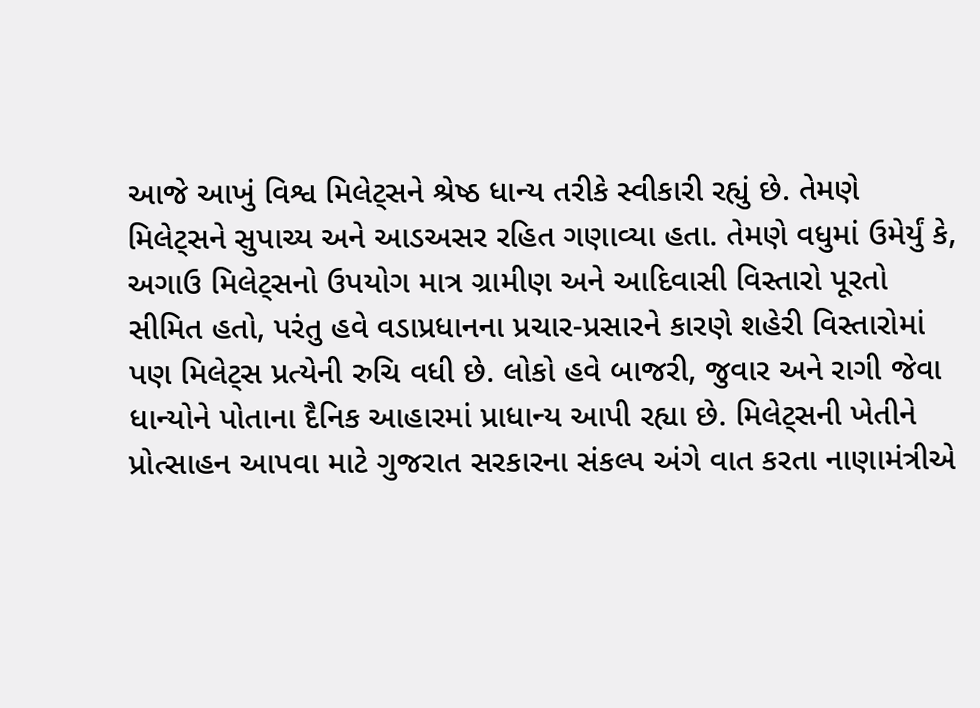આજે આખું વિશ્વ મિલેટ્સને શ્રેષ્ઠ ધાન્ય તરીકે સ્વીકારી રહ્યું છે. તેમણે મિલેટ્સને સુપાચ્ય અને આડઅસર રહિત ગણાવ્યા હતા. તેમણે વધુમાં ઉમેર્યું કે, અગાઉ મિલેટ્સનો ઉપયોગ માત્ર ગ્રામીણ અને આદિવાસી વિસ્તારો પૂરતો સીમિત હતો, પરંતુ હવે વડાપ્રધાનના પ્રચાર-પ્રસારને કારણે શહેરી વિસ્તારોમાં પણ મિલેટ્સ પ્રત્યેની રુચિ વધી છે. લોકો હવે બાજરી, જુવાર અને રાગી જેવા ધાન્યોને પોતાના દૈનિક આહારમાં પ્રાધાન્ય આપી રહ્યા છે. મિલેટ્સની ખેતીને પ્રોત્સાહન આપવા માટે ગુજરાત સરકારના સંકલ્પ અંગે વાત કરતા નાણામંત્રીએ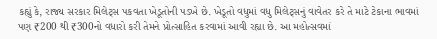કહ્યું કે, રાજ્ય સરકાર મિલેટ્સ પકવતા ખેડૂતોની પડખે છે. ખેડૂતો વધુમાં વધુ મિલેટ્સનું વાવેતર કરે તે માટે ટેકાના ભાવમાં પણ ₹200 થી ₹300નો વધારો કરી તેમને પ્રોત્સાહિત કરવામાં આવી રહ્યા છે. આ મહોત્સવમાં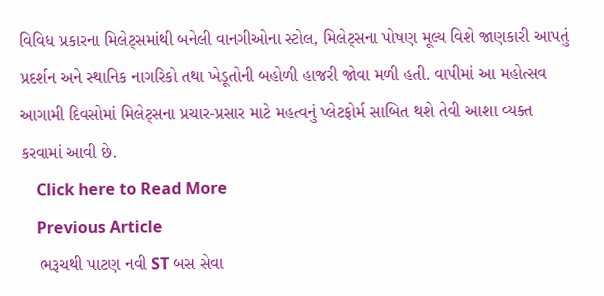વિવિધ પ્રકારના મિલેટ્સમાંથી બનેલી વાનગીઓના સ્ટોલ, મિલેટ્સના પોષણ મૂલ્ય વિશે જાણકારી આપતું પ્રદર્શન અને સ્થાનિક નાગરિકો તથા ખેડૂતોની બહોળી હાજરી જોવા મળી હતી. વાપીમાં આ મહોત્સવ આગામી દિવસોમાં મિલેટ્સના પ્રચાર-પ્રસાર માટે મહત્વનું પ્લેટફોર્મ સાબિત થશે તેવી આશા વ્યક્ત કરવામાં આવી છે.
    Click here to Read More
    Previous Article
    ભરૂચથી પાટણ નવી ST બસ સેવા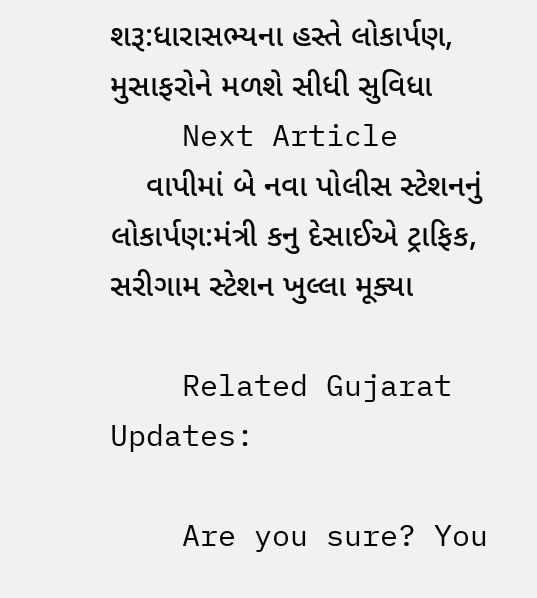શરૂ:ધારાસભ્યના હસ્તે લોકાર્પણ, મુસાફરોને મળશે સીધી સુવિધા
    Next Article
    વાપીમાં બે નવા પોલીસ સ્ટેશનનું લોકાર્પણ:મંત્રી કનુ દેસાઈએ ટ્રાફિક, સરીગામ સ્ટેશન ખુલ્લા મૂક્યા

    Related Gujarat Updates:

    Are you sure? You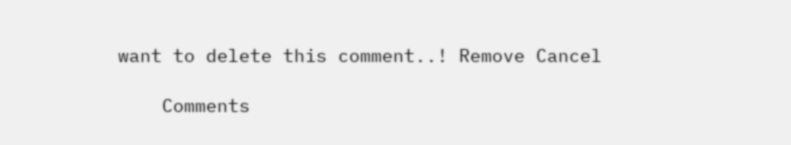want to delete this comment..! Remove Cancel

    Comments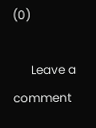(0)

      Leave a comment